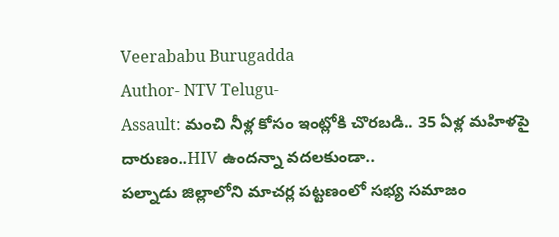Veerababu Burugadda
Author- NTV Telugu-
Assault: మంచి నీళ్ల కోసం ఇంట్లోకి చొరబడి.. 35 ఏళ్ల మహిళపై దారుణం..HIV ఉందన్నా వదలకుండా..
పల్నాడు జిల్లాలోని మాచర్ల పట్టణంలో సభ్య సమాజం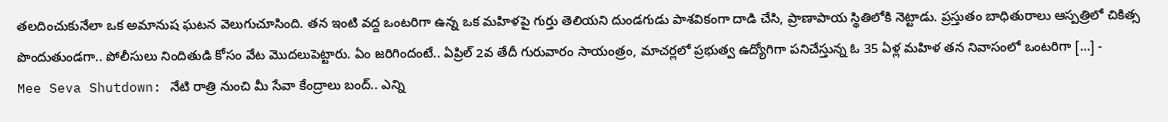తలదించుకునేలా ఒక అమానుష ఘటన వెలుగుచూసింది. తన ఇంటి వద్ద ఒంటరిగా ఉన్న ఒక మహిళపై గుర్తు తెలియని దుండగుడు పాశవికంగా దాడి చేసి, ప్రాణాపాయ స్థితిలోకి నెట్టాడు. ప్రస్తుతం బాధితురాలు ఆస్పత్రిలో చికిత్స పొందుతుండగా.. పోలీసులు నిందితుడి కోసం వేట మొదలుపెట్టారు. ఏం జరిగిందంటే.. ఏప్రిల్ 2వ తేదీ గురువారం సాయంత్రం, మాచర్లలో ప్రభుత్వ ఉద్యోగిగా పనిచేస్తున్న ఓ 35 ఏళ్ల మహిళ తన నివాసంలో ఒంటరిగా […] -
Mee Seva Shutdown: నేటి రాత్రి నుంచి మీ సేవా కేంద్రాలు బంద్.. ఎన్ని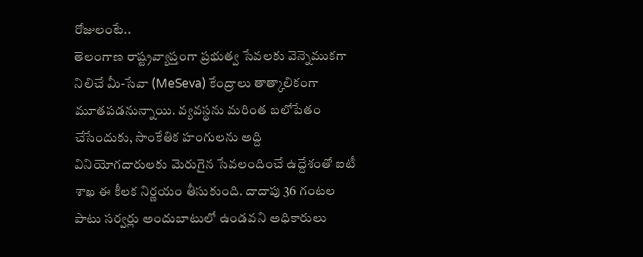రోజులంటే..
తెలంగాణ రాష్ట్రవ్యాప్తంగా ప్రభుత్వ సేవలకు వెన్నెముకగా నిలిచే మీ-సేవా (MeSeva) కేంద్రాలు తాత్కాలికంగా మూతపడనున్నాయి. వ్యవస్థను మరింత బలోపేతం చేసేందుకు, సాంకేతిక హంగులను అద్ది వినియోగదారులకు మెరుగైన సేవలందించే ఉద్దేశంతో ఐటీ శాఖ ఈ కీలక నిర్ణయం తీసుకుంది. దాదాపు 36 గంటల పాటు సర్వర్లు అందుబాటులో ఉండవని అధికారులు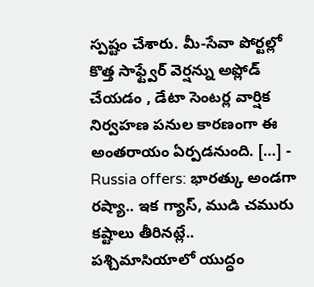స్పష్టం చేశారు. మీ-సేవా పోర్టల్లో కొత్త సాఫ్ట్వేర్ వెర్షన్ను అప్లోడ్ చేయడం , డేటా సెంటర్ల వార్షిక నిర్వహణ పనుల కారణంగా ఈ అంతరాయం ఏర్పడనుంది. […] -
Russia offers: భారత్కు అండగా రష్యా.. ఇక గ్యాస్, ముడి చమురు కష్టాలు తీరినట్లే..
పశ్చిమాసియాలో యుద్ధం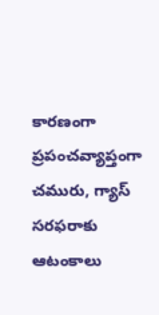కారణంగా ప్రపంచవ్యాప్తంగా చమురు, గ్యాస్ సరఫరాకు ఆటంకాలు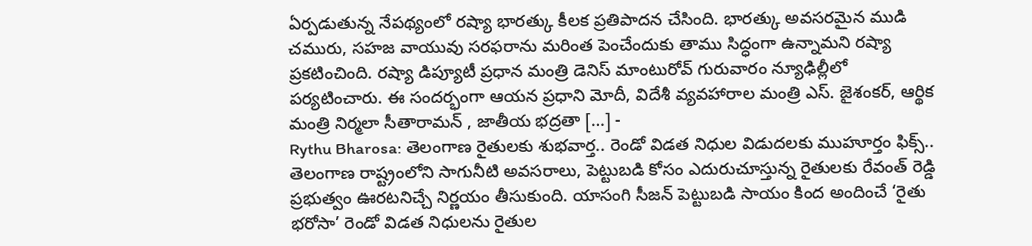ఏర్పడుతున్న నేపథ్యంలో రష్యా భారత్కు కీలక ప్రతిపాదన చేసింది. భారత్కు అవసరమైన ముడి చమురు, సహజ వాయువు సరఫరాను మరింత పెంచేందుకు తాము సిద్ధంగా ఉన్నామని రష్యా ప్రకటించింది. రష్యా డిప్యూటీ ప్రధాన మంత్రి డెనిస్ మాంటురోవ్ గురువారం న్యూఢిల్లీలో పర్యటించారు. ఈ సందర్భంగా ఆయన ప్రధాని మోదీ, విదేశీ వ్యవహారాల మంత్రి ఎస్. జైశంకర్, ఆర్థిక మంత్రి నిర్మలా సీతారామన్ , జాతీయ భద్రతా […] -
Rythu Bharosa: తెలంగాణ రైతులకు శుభవార్త.. రెండో విడత నిధుల విడుదలకు ముహూర్తం ఫిక్స్..
తెలంగాణ రాష్ట్రంలోని సాగునీటి అవసరాలు, పెట్టుబడి కోసం ఎదురుచూస్తున్న రైతులకు రేవంత్ రెడ్డి ప్రభుత్వం ఊరటనిచ్చే నిర్ణయం తీసుకుంది. యాసంగి సీజన్ పెట్టుబడి సాయం కింద అందించే ‘రైతు భరోసా’ రెండో విడత నిధులను రైతుల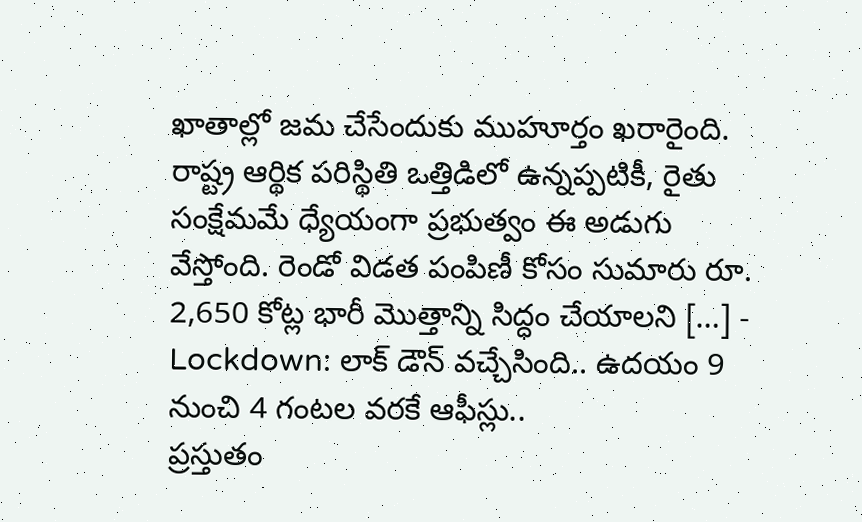ఖాతాల్లో జమ చేసేందుకు ముహూర్తం ఖరారైంది. రాష్ట్ర ఆర్థిక పరిస్థితి ఒత్తిడిలో ఉన్నప్పటికీ, రైతు సంక్షేమమే ధ్యేయంగా ప్రభుత్వం ఈ అడుగు వేస్తోంది. రెండో విడత పంపిణీ కోసం సుమారు రూ. 2,650 కోట్ల భారీ మొత్తాన్ని సిద్ధం చేయాలని […] -
Lockdown: లాక్ డౌన్ వచ్చేసింది.. ఉదయం 9 నుంచి 4 గంటల వరకే ఆఫీస్లు..
ప్రస్తుతం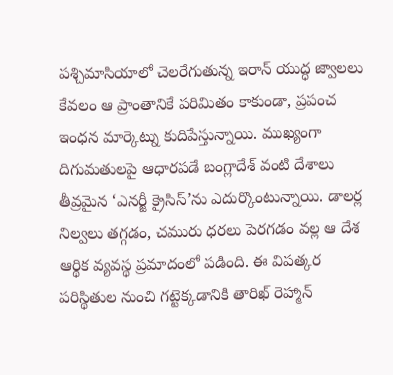పశ్చిమాసియాలో చెలరేగుతున్న ఇరాన్ యుద్ధ జ్వాలలు కేవలం ఆ ప్రాంతానికే పరిమితం కాకుండా, ప్రపంచ ఇంధన మార్కెట్ను కుదిపేస్తున్నాయి. ముఖ్యంగా దిగుమతులపై ఆధారపడే బంగ్లాదేశ్ వంటి దేశాలు తీవ్రమైన ‘ఎనర్జీ క్రైసిస్’ను ఎదుర్కొంటున్నాయి. డాలర్ల నిల్వలు తగ్గడం, చమురు ధరలు పెరగడం వల్ల ఆ దేశ ఆర్థిక వ్యవస్థ ప్రమాదంలో పడింది. ఈ విపత్కర పరిస్థితుల నుంచి గట్టెక్కడానికి తారిఖ్ రెహ్మాన్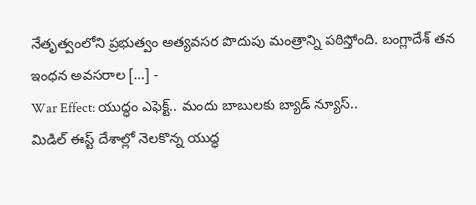నేతృత్వంలోని ప్రభుత్వం అత్యవసర పొదుపు మంత్రాన్ని పఠిస్తోంది. బంగ్లాదేశ్ తన ఇంధన అవసరాల […] -
War Effect: యుద్ధం ఎఫెక్ట్.. మందు బాబులకు బ్యాడ్ న్యూస్..
మిడిల్ ఈస్ట్ దేశాల్లో నెలకొన్న యుద్ధ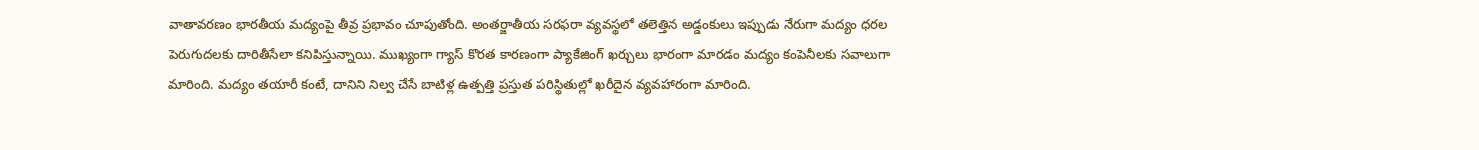వాతావరణం భారతీయ మద్యంపై తీవ్ర ప్రభావం చూపుతోంది. అంతర్జాతీయ సరఫరా వ్యవస్థలో తలెత్తిన అడ్డంకులు ఇప్పుడు నేరుగా మద్యం ధరల పెరుగుదలకు దారితీసేలా కనిపిస్తున్నాయి. ముఖ్యంగా గ్యాస్ కొరత కారణంగా ప్యాకేజింగ్ ఖర్చులు భారంగా మారడం మద్యం కంపెనీలకు సవాలుగా మారింది. మద్యం తయారీ కంటే, దానిని నిల్వ చేసే బాటిళ్ల ఉత్పత్తి ప్రస్తుత పరిస్థితుల్లో ఖరీదైన వ్యవహారంగా మారింది.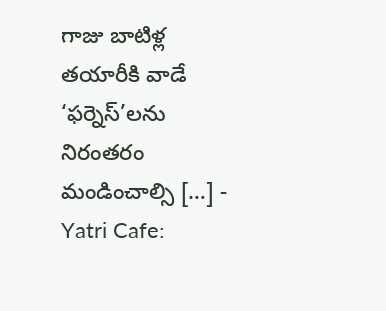గాజు బాటిళ్ల తయారీకి వాడే ‘ఫర్నెస్’లను నిరంతరం మండించాల్సి […] -
Yatri Cafe: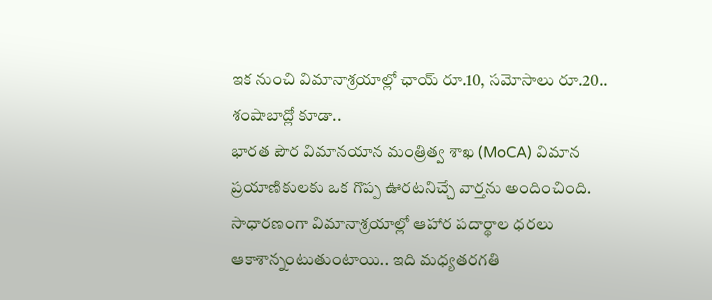ఇక నుంచి విమానాశ్రయాల్లో ఛాయ్ రూ.10, సమోసాలు రూ.20.. శంషాబాద్లో కూడా..
భారత పౌర విమానయాన మంత్రిత్వ శాఖ (MoCA) విమాన ప్రయాణికులకు ఒక గొప్ప ఊరటనిచ్చే వార్తను అందించింది. సాధారణంగా విమానాశ్రయాల్లో ఆహార పదార్థాల ధరలు ఆకాశాన్నంటుతుంటాయి.. ఇది మధ్యతరగతి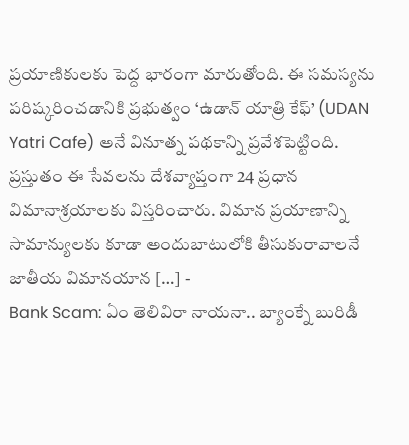ప్రయాణికులకు పెద్ద భారంగా మారుతోంది. ఈ సమస్యను పరిష్కరించడానికి ప్రభుత్వం ‘ఉడాన్ యాత్రి కేఫ్’ (UDAN Yatri Cafe) అనే వినూత్న పథకాన్ని ప్రవేశపెట్టింది. ప్రస్తుతం ఈ సేవలను దేశవ్యాప్తంగా 24 ప్రధాన విమానాశ్రయాలకు విస్తరించారు. విమాన ప్రయాణాన్ని సామాన్యులకు కూడా అందుబాటులోకి తీసుకురావాలనే జాతీయ విమానయాన […] -
Bank Scam: ఏం తెలివిరా నాయనా.. బ్యాంక్నే బురిడీ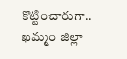కొట్టించారుగా..
ఖమ్మం జిల్లా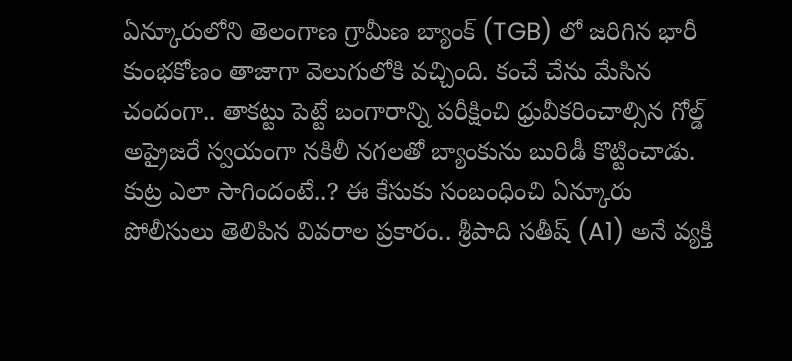ఏన్కూరులోని తెలంగాణ గ్రామీణ బ్యాంక్ (TGB) లో జరిగిన భారీ కుంభకోణం తాజాగా వెలుగులోకి వచ్చింది. కంచే చేను మేసిన చందంగా.. తాకట్టు పెట్టే బంగారాన్ని పరీక్షించి ధ్రువీకరించాల్సిన గోల్డ్ అప్రైజరే స్వయంగా నకిలీ నగలతో బ్యాంకును బురిడీ కొట్టించాడు. కుట్ర ఎలా సాగిందంటే..? ఈ కేసుకు సంబంధించి ఏన్కూరు పోలీసులు తెలిపిన వివరాల ప్రకారం.. శ్రీపాది సతీష్ (A1) అనే వ్యక్తి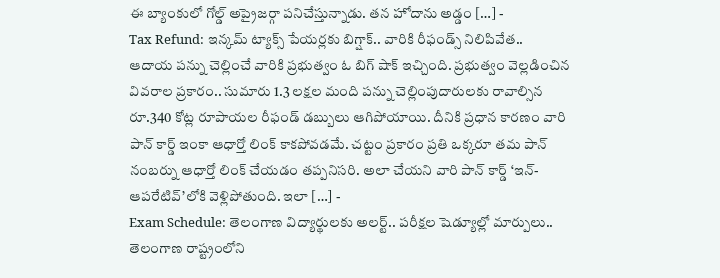ఈ బ్యాంకులో గోల్డ్ అప్రైజర్గా పనిచేస్తున్నాడు. తన హోదాను అడ్డం […] -
Tax Refund: ఇన్కమ్ ట్యాక్స్ పేయర్లకు బిగ్షాక్.. వారికి రీఫండ్స్ నిలిపివేత..
ఆదాయ పన్ను చెల్లించే వారికి ప్రభుత్వం ఓ బిగ్ షాక్ ఇచ్చింది. ప్రభుత్వం వెల్లడించిన వివరాల ప్రకారం.. సుమారు 1.3 లక్షల మంది పన్ను చెల్లింపుదారులకు రావాల్సిన రూ.340 కోట్ల రూపాయల రీఫండ్ డబ్బులు ఆగిపోయాయి. దీనికి ప్రధాన కారణం వారి పాన్ కార్డ్ ఇంకా ఆధార్తో లింక్ కాకపోవడమే. చట్టం ప్రకారం ప్రతి ఒక్కరూ తమ పాన్ నంబర్ను ఆధార్తో లింక్ చేయడం తప్పనిసరి. అలా చేయని వారి పాన్ కార్డ్ ‘ఇన్-ఆపరేటివ్’లోకి వెళ్లిపోతుంది. ఇలా […] -
Exam Schedule: తెలంగాణ విద్యార్థులకు అలర్ట్.. పరీక్షల షెడ్యూల్లో మార్పులు..
తెలంగాణ రాష్ట్రంలోని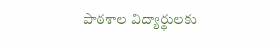పాఠశాల విద్యార్థులకు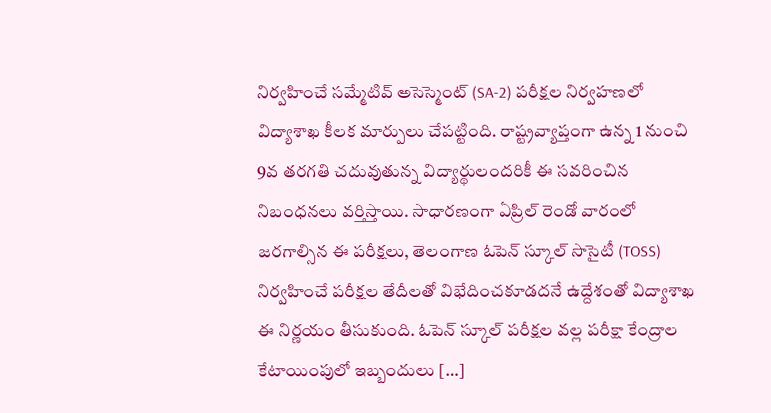నిర్వహించే సమ్మేటివ్ అసెస్మెంట్ (SA-2) పరీక్షల నిర్వహణలో విద్యాశాఖ కీలక మార్పులు చేపట్టింది. రాష్ట్రవ్యాప్తంగా ఉన్న 1 నుంచి 9వ తరగతి చదువుతున్న విద్యార్థులందరికీ ఈ సవరించిన నిబంధనలు వర్తిస్తాయి. సాధారణంగా ఏప్రిల్ రెండో వారంలో జరగాల్సిన ఈ పరీక్షలు, తెలంగాణ ఓపెన్ స్కూల్ సొసైటీ (TOSS) నిర్వహించే పరీక్షల తేదీలతో విభేదించకూడదనే ఉద్దేశంతో విద్యాశాఖ ఈ నిర్ణయం తీసుకుంది. ఓపెన్ స్కూల్ పరీక్షల వల్ల పరీక్షా కేంద్రాల కేటాయింపులో ఇబ్బందులు […]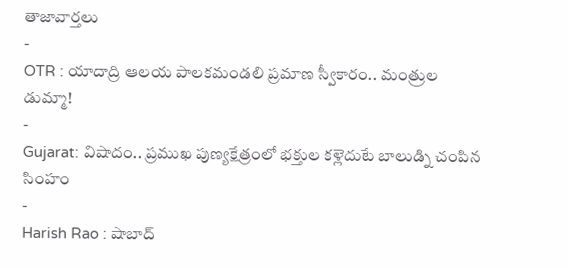తాజావార్తలు
-
OTR : యాదాద్రి ఆలయ పాలకమండలి ప్రమాణ స్వీకారం.. మంత్రుల డుమ్మా!
-
Gujarat: విషాదం.. ప్రముఖ పుణ్యక్షేత్రంలో భక్తుల కళ్లెదుటే బాలుడ్ని చంపిన సింహం
-
Harish Rao : షాబాద్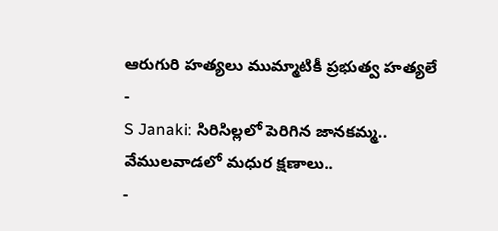ఆరుగురి హత్యలు ముమ్మాటికీ ప్రభుత్వ హత్యలే
-
S Janaki: సిరిసిల్లలో పెరిగిన జానకమ్మ.. వేములవాడలో మధుర క్షణాలు..
-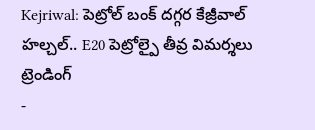Kejriwal: పెట్రోల్ బంక్ దగ్గర కేజ్రీవాల్ హల్చల్.. E20 పెట్రోల్పై తీవ్ర విమర్శలు
ట్రెండింగ్
-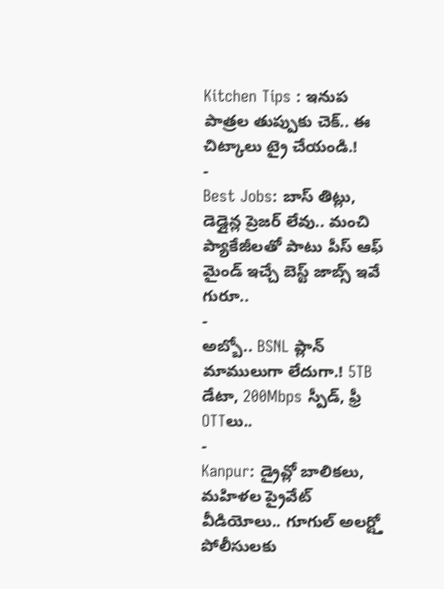Kitchen Tips : ఇనుప పాత్రల తుప్పుకు చెక్.. ఈ చిట్కాలు ట్రై చేయండి.!
-
Best Jobs: బాస్ తిట్లు, డెడ్లైన్ల ప్రెజర్ లేవు.. మంచి ప్యాకేజీలతో పాటు పీస్ ఆఫ్ మైండ్ ఇచ్చే బెస్ట్ జాబ్స్ ఇవే గురూ..
-
అబ్బో.. BSNL ప్లాన్ మాములుగా లేదుగా.! 5TB డేటా, 200Mbps స్పీడ్, ఫ్రీ OTTలు..
-
Kanpur: డ్రైవ్లో బాలికలు, మహిళల ప్రైవేట్ వీడియోలు.. గూగుల్ అలర్ట్తో పోలీసులకు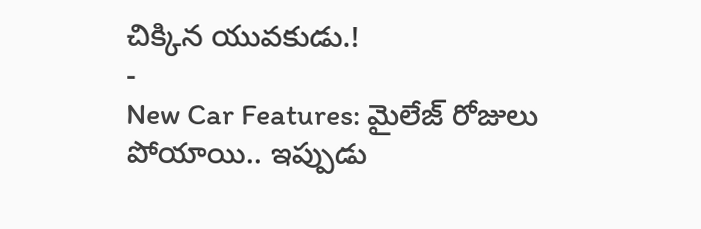చిక్కిన యువకుడు.!
-
New Car Features: మైలేజ్ రోజులు పోయాయి.. ఇప్పుడు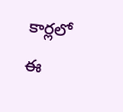కార్లలో ఈ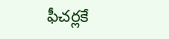ఫీచర్లకే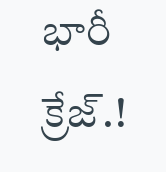భారీ క్రేజ్.!